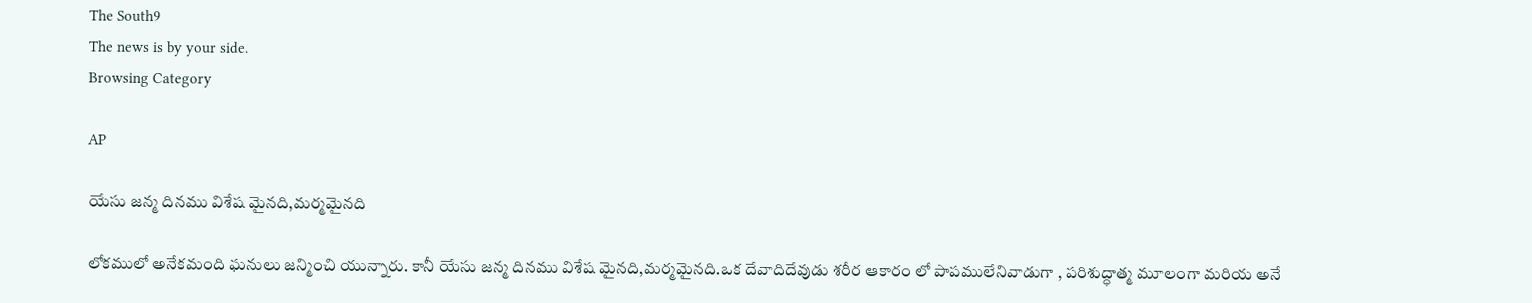The South9
The news is by your side.
Browsing Category

AP

యేసు జన్మ దినము విశేష మైనది,మర్మమైనది

లోకములో అనేకమంది ఘనులు జన్మించి యున్నారు. కానీ యేసు జన్మ దినము విశేష మైనది,మర్మమైనది.ఒక దేవాదిదేవుడు శరీర ఆకారం లో పాపములేనివాడుగా , పరిశుద్ధాత్మ మూలంగా మరియ అనే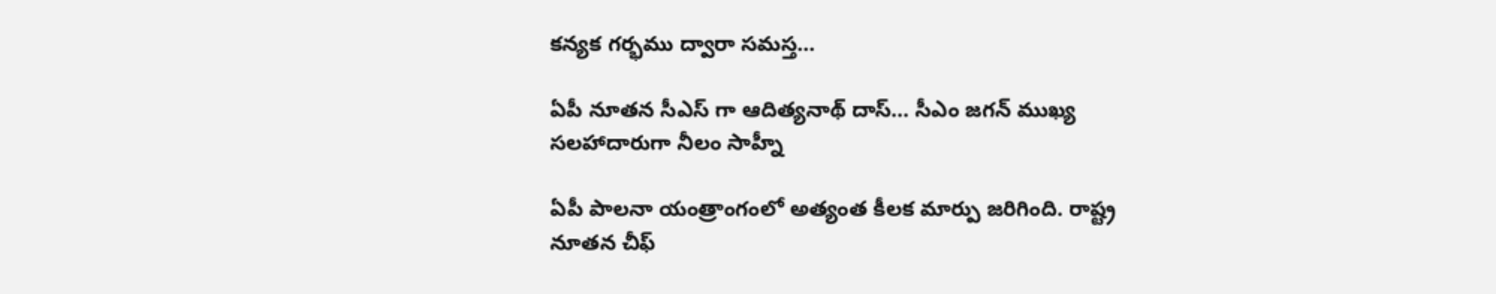కన్యక గర్భము ద్వారా సమస్త…

ఏపీ నూతన సీఎస్ గా ఆదిత్యనాథ్ దాస్… సీఎం జగన్ ముఖ్య సలహాదారుగా నీలం సాహ్నీ

ఏపీ పాలనా యంత్రాంగంలో అత్యంత కీలక మార్పు జరిగింది. రాష్ట్ర నూతన చీఫ్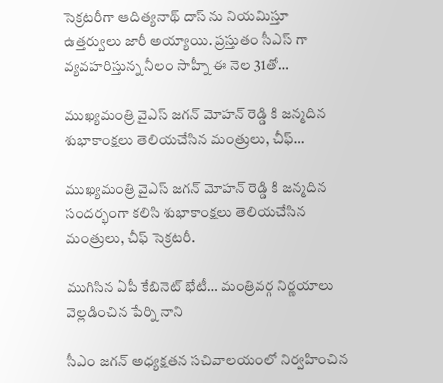సెక్రటరీగా ఆదిత్యనాథ్ దాస్ ను నియమిస్తూ ఉత్తర్వులు జారీ అయ్యాయి. ప్రస్తుతం సీఎస్ గా వ్యవహరిస్తున్న నీలం సాహ్నీ ఈ నెల 31తో…

ముఖ్యమంత్రి వైఎస్ జగన్ మోహన్ రెడ్డి కి జన్మదిన శుభాకాంక్షలు తెలియచేసిన మంత్రులు, చీఫ్…

ముఖ్యమంత్రి వైఎస్ జగన్ మోహన్ రెడ్డి కి జన్మదిన సందర్భంగా కలిసి శుభాకాంక్షలు తెలియచేసిన మంత్రులు, చీఫ్ సెక్రటరీ.

ముగిసిన ఏపీ కేబినెట్ భేటీ… మంత్రివర్గ నిర్ణయాలు వెల్లడించిన పేర్ని నాని

సీఎం జగన్ అధ్యక్షతన సచివాలయంలో నిర్వహించిన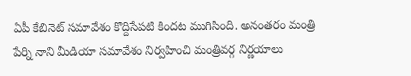ఏపీ కేబినెట్ సమావేశం కొద్దిసేపటి కిందట ముగిసింది. అనంతరం మంత్రి పేర్ని నాని మీడియా సమావేశం నిర్వహించి మంత్రివర్గ నిర్ణయాలు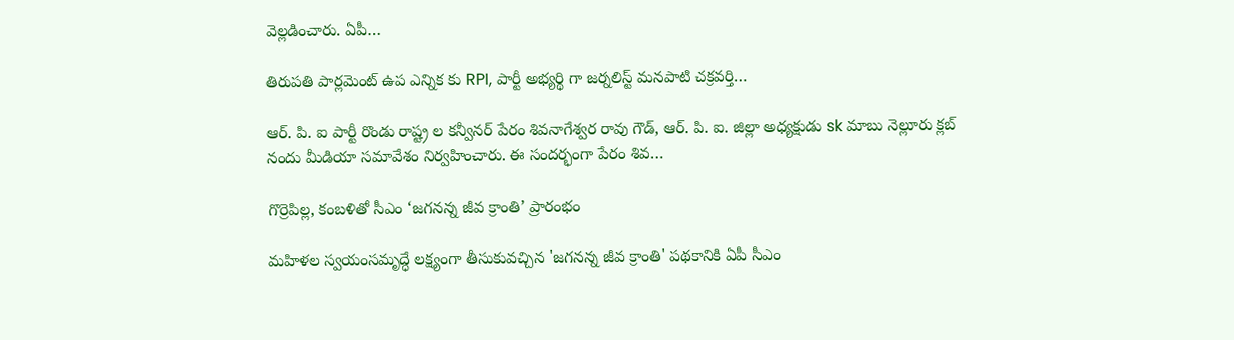వెల్లడించారు. ఏపీ…

తిరుపతి పార్లమెంట్ ఉప ఎన్నిక కు RPI, పార్టీ అభ్యర్థి గా జర్నలిస్ట్ మనపాటి చక్రవర్తి…

ఆర్. పి. ఐ పార్టీ రొండు రాష్ట్ర ల కన్వీనర్ పేరం శివనాగేశ్వర రావు గౌడ్, ఆర్. పి. ఐ. జిల్లా అధ్యక్షుడు sk మాబు నెల్లూరు క్లబ్ నందు మీడియా సమావేశం నిర్వహించారు. ఈ సందర్భంగా పేరం శివ…

గొర్రెపిల్ల, కంబళితో సీఎం ‘జగనన్న జీవ క్రాంతి’ ప్రారంభం

మహిళల స్వయంసమృద్ధే లక్ష్యంగా తీసుకువచ్చిన 'జగనన్న జీవ క్రాంతి' పథకానికి ఏపీ సీఎం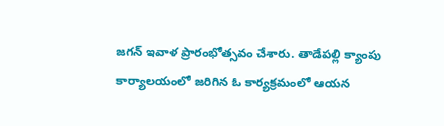జగన్ ఇవాళ ప్రారంభోత్సవం చేశారు. తాడేపల్లి క్యాంపు కార్యాలయంలో జరిగిన ఓ కార్యక్రమంలో ఆయన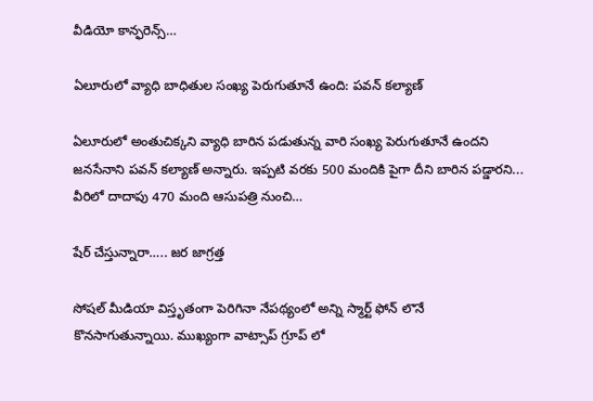వీడియో కాన్ఫరెన్స్…

ఏలూరులో వ్యాధి బాధితుల సంఖ్య పెరుగుతూనే ఉంది: పవన్ కల్యాణ్

ఏలూరులో అంతుచిక్కని వ్యాధి బారిన పడుతున్న వారి సంఖ్య పెరుగుతూనే ఉందని జనసేనాని పవన్ కల్యాణ్ అన్నారు. ఇప్పటి వరకు 500 మందికి పైగా దీని బారిన పడ్డారని... వీరిలో దాదాపు 470 మంది ఆసుపత్రి నుంచి…

షేర్ చేస్తున్నారా….. జర జాగ్రత్త

సోషల్ మీడియా విస్తృతంగా పెరిగినా నేపథ్యంలో అన్ని స్మార్ట్ ఫోన్ లొనే కొనసాగుతున్నాయి. ముఖ్యంగా వాట్సాప్ గ్రూప్ లో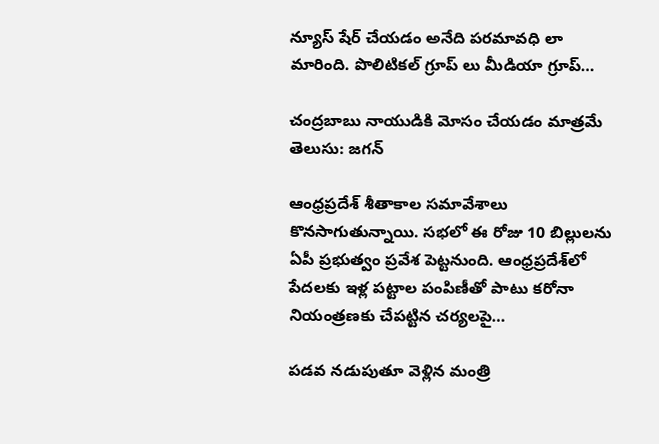న్యూస్ షేర్ చేయడం అనేది పరమావధి లా మారింది. పొలిటికల్ గ్రూప్ లు మీడియా గ్రూప్…

చంద్రబాబు నాయుడికి మోసం చేయడం మాత్రమే తెలుసు: జగన్

ఆంధ్రప్రదేశ్‌ శీతాకాల సమావేశాలు కొనసాగుతున్నాయి. సభలో ఈ రోజు 10 బిల్లులను ఏపీ ప్రభుత్వం ప్రవేశ పెట్టనుంది. ఆంధ్రప్రదేశ్‌లో పేదలకు ఇళ్ల పట్టాల పంపిణీతో పాటు కరోనా నియంత్రణకు చేపట్టిన చర్యలపై…

పడవ నడుపుతూ వెళ్లిన మంత్రి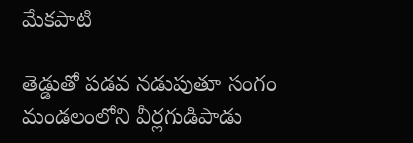మేకపాటి

తెడ్డుతో పడవ నడుపుతూ సంగం మండలంలోని వీర్లగుడిపాడు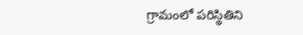గ్రామంలో పరిస్థితిని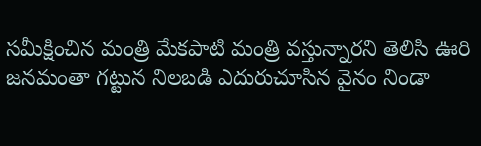సమీక్షించిన మంత్రి మేకపాటి మంత్రి వస్తున్నారని తెలిసి ఊరి జనమంతా గట్టున నిలబడి ఎదురుచూసిన వైనం నిండా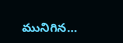మునిగిన…